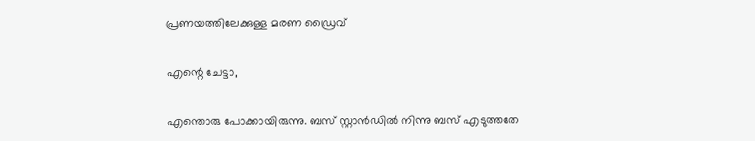പ്രണയത്തിലേക്കുള്ള മരണ ഡ്രൈവ്

എന്റെ ചേട്ടാ,

എന്തൊരു പോക്കായിരുന്നു. ബസ് സ്റ്റാന്‍ഡില്‍ നിന്നു ബസ് എടുത്തതേ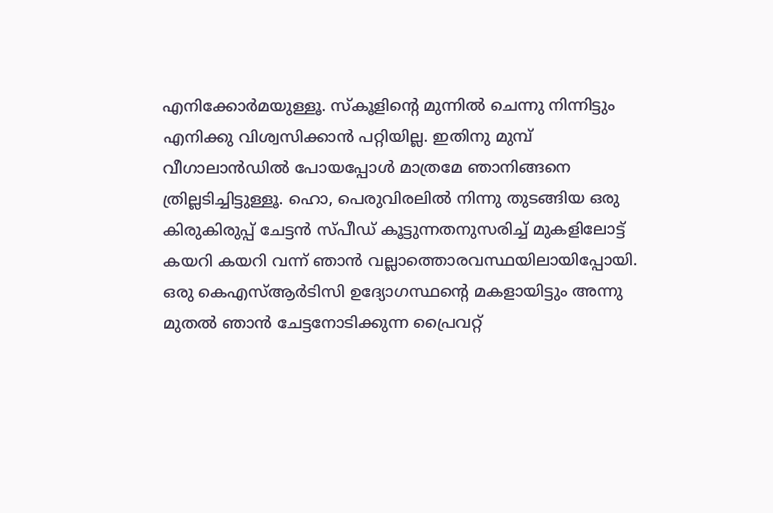എനിക്കോര്‍മയുള്ളൂ. സ്കൂളിന്റെ മുന്നില്‍ ചെന്നു നിന്നിട്ടും എനിക്കു വിശ്വസിക്കാന്‍ പറ്റിയില്ല. ഇതിനു മുമ്പ് വീഗാലാന്‍ഡില്‍ പോയപ്പോള്‍ മാത്രമേ ഞാനിങ്ങനെ ത്രില്ലടിച്ചിട്ടുള്ളൂ. ഹൊ, പെരുവിരലില്‍ നിന്നു തുടങ്ങിയ ഒരു കിരുകിരുപ്പ് ചേട്ടന്‍ സ്പീഡ് കൂട്ടുന്നതനുസരിച്ച് മുകളിലോട്ട് കയറി കയറി വന്ന് ഞാന്‍ വല്ലാത്തൊരവസ്ഥയിലായിപ്പോയി. ഒരു കെഎസ്ആര്‍ടിസി ഉദ്യോഗസ്ഥന്റെ മകളായിട്ടും അന്നു മുതല്‍ ഞാന്‍ ചേട്ടനോടിക്കുന്ന പ്രൈവറ്റ്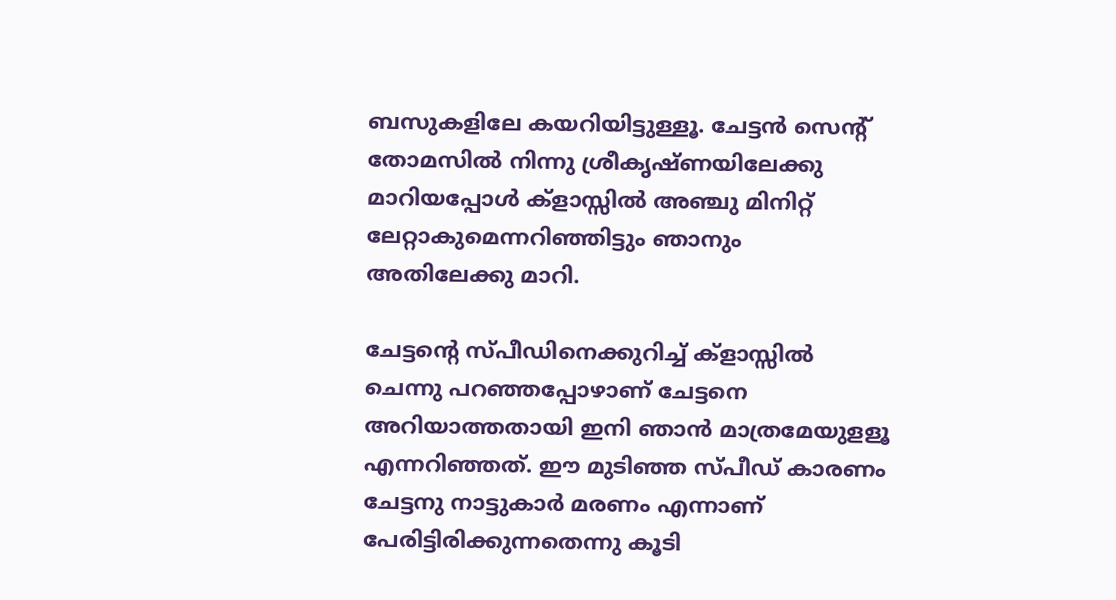ബസുകളിലേ കയറിയിട്ടുള്ളൂ. ചേട്ടന്‍ സെന്റ് തോമസില്‍ നിന്നു ശ്രീകൃഷ്ണയിലേക്കു മാറിയപ്പോള്‍ ക്ളാസ്സില്‍ അഞ്ചു മിനിറ്റ് ലേറ്റാകുമെന്നറിഞ്ഞിട്ടും ഞാനും അതിലേക്കു മാറി.

ചേട്ടന്റെ സ്പീഡിനെക്കുറിച്ച് ക്ളാസ്സില്‍ ചെന്നു പറഞ്ഞപ്പോഴാണ് ചേട്ടനെ അറിയാത്തതായി ഇനി ഞാന്‍ മാത്രമേയുളളൂ എന്നറിഞ്ഞത്. ഈ മുടിഞ്ഞ സ്പീഡ് കാരണം ചേട്ടനു നാട്ടുകാര്‍ മരണം എന്നാണ് പേരിട്ടിരിക്കുന്നതെന്നു കൂടി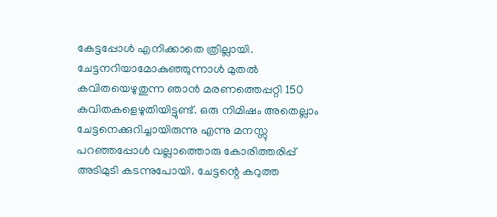കേട്ടപ്പോള്‍ എനിക്കാതെ ത്രില്ലായി. ചേട്ടനറിയാമോകുഞ്ഞുന്നാള്‍ മുതല്‍ കവിതയെഴുതുന്ന ഞാന്‍ മരണത്തെപ്പറ്റി 150 കവിതകളെഴുതിയിട്ടുണ്ട്. ഒരു നിമിഷം അതെല്ലാം ചേട്ടനെക്കുറിച്ചായിരുന്നു എന്നു മനസ്സു പറഞ്ഞപ്പോള്‍ വല്ലാത്തൊരു കോരിത്തരിപ്പ് അടിമുടി കടന്നുപോയി. ചേട്ടന്റെ കറുത്ത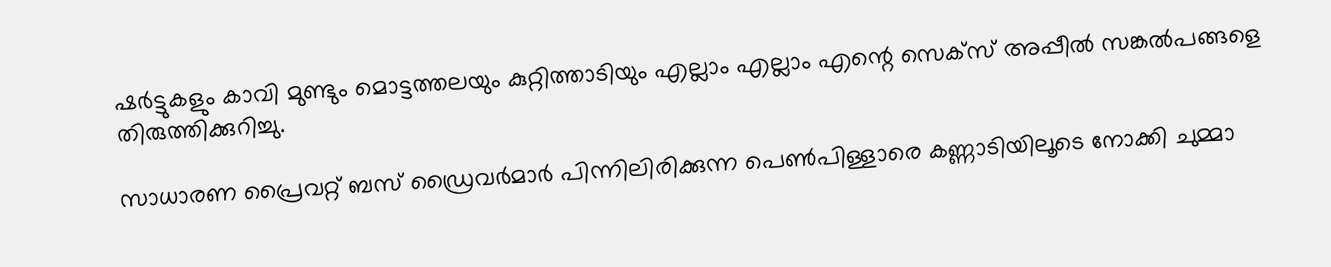ഷര്‍ട്ടുകളും കാവി മുണ്ടും മൊട്ടത്തലയും കുറ്റിത്താടിയും എല്ലാം എല്ലാം എന്റെ സെക്സ് അപ്പീല്‍ സങ്കല്‍പങ്ങളെ തിരുത്തിക്കുറിച്ചു.

സാധാരണ പ്രൈവറ്റ് ബസ് ഡ്രൈവര്‍മാര്‍ പിന്നിലിരിക്കുന്ന പെണ്‍പിള്ളാരെ കണ്ണാടിയിലൂടെ നോക്കി ചുമ്മാ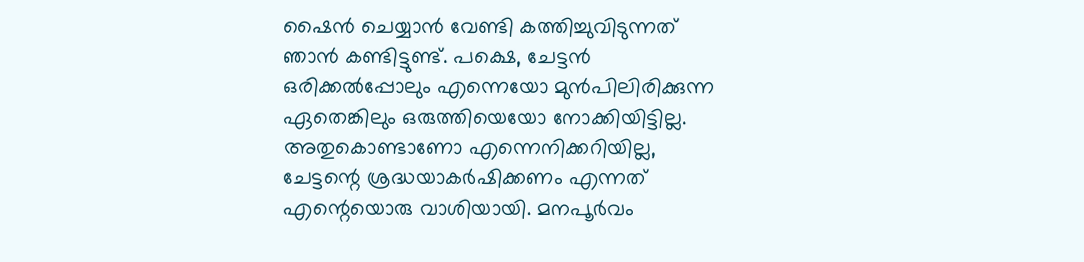ഷൈന്‍ ചെയ്യാന്‍ വേണ്ടി കത്തിച്ചുവിടുന്നത് ഞാന്‍ കണ്ടിട്ടുണ്ട്. പക്ഷെ, ചേട്ടന്‍ ഒരിക്കല്‍പ്പോലും എന്നെയോ മുന്‍പിലിരിക്കുന്ന ഏതെങ്കിലും ഒരുത്തിയെയോ നോക്കിയിട്ടില്ല. അതുകൊണ്ടാണോ എന്നെനിക്കറിയില്ല, ചേട്ടന്റെ ശ്രദ്ധയാകര്‍ഷിക്കണം എന്നത് എന്റെയൊരു വാശിയായി. മനപൂര്‍വം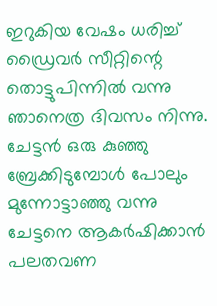ഇറുകിയ വേഷം ധരിച്ച് ഡ്രൈവര്‍ സീറ്റിന്റെ തൊട്ടുപിന്നില്‍ വന്നു ഞാനെത്ര ദിവസം നിന്നു. ചേട്ടന്‍ ഒരു കുഞ്ഞു ബ്രേക്കിടുമ്പോള്‍ പോലും മുന്നോട്ടാഞ്ഞു വന്നു ചേട്ടനെ ആകര്‍ഷിക്കാന്‍ പലതവണ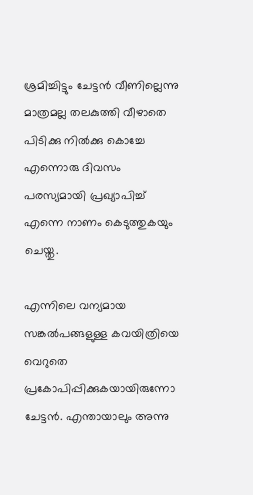ശ്രമിച്ചിട്ടും ചേട്ടന്‍ വീണില്ലെന്നു മാത്രമല്ല തലകുത്തി വീഴാതെ പിടിക്കു നില്‍ക്കു കൊച്ചേ എന്നൊരു ദിവസം പരസ്യമായി പ്രഖ്യാപിച്ച് എന്നെ നാണം കെടുത്തുകയും ചെയ്തു.

എന്നിലെ വന്യമായ സങ്കല്‍പങ്ങളുള്ള കവയിത്രിയെ വെറുതെ പ്രകോപിപ്പിക്കുകയായിരുന്നോ ചേട്ടന്‍. എന്തായാലും അന്നു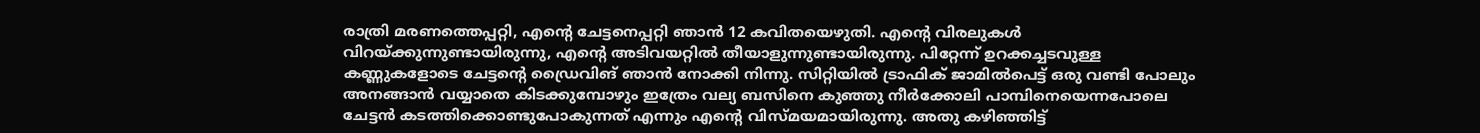രാത്രി മരണത്തെപ്പറ്റി, എന്റെ ചേട്ടനെപ്പറ്റി ഞാന്‍ 12 കവിതയെഴുതി. എന്റെ വിരലുകള്‍ വിറയ്ക്കുന്നുണ്ടായിരുന്നു, എന്റെ അടിവയറ്റില്‍ തീയാളുന്നുണ്ടായിരുന്നു. പിറ്റേന്ന് ഉറക്കച്ചടവുള്ള കണ്ണുകളോടെ ചേട്ടന്റെ ഡ്രൈവിങ് ഞാന്‍ നോക്കി നിന്നു. സിറ്റിയില്‍ ട്രാഫിക് ജാമില്‍പെട്ട് ഒരു വണ്ടി പോലും അനങ്ങാന്‍ വയ്യാതെ കിടക്കുമ്പോഴും ഇത്രേം വല്യ ബസിനെ കുഞ്ഞു നീര്‍ക്കോലി പാമ്പിനെയെന്നപോലെ ചേട്ടന്‍ കടത്തിക്കൊണ്ടുപോകുന്നത് എന്നും എന്റെ വിസ്മയമായിരുന്നു. അതു കഴിഞ്ഞിട്ട്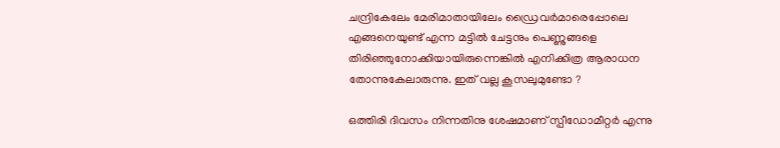ചന്ദ്രികേലേം മേരിമാതായിലേം ഡ്രൈവര്‍മാരെപ്പോലെ എങ്ങനെയുണ്ട് എന്ന മട്ടില്‍ ചേട്ടനും പെണ്ണുങ്ങളെ തിരിഞ്ഞുനോക്കിയായിരുന്നെങ്കില്‍ എനിക്കിത്ര ആരാധന തോന്നുകേലാരുന്നു. ഇത് വല്ല കൂസലുമുണ്ടോ ?

ഒത്തിരി ദിവസം നിന്നതിനു ശേഷമാണ് സ്പീഡോമീറ്റര്‍ എന്നു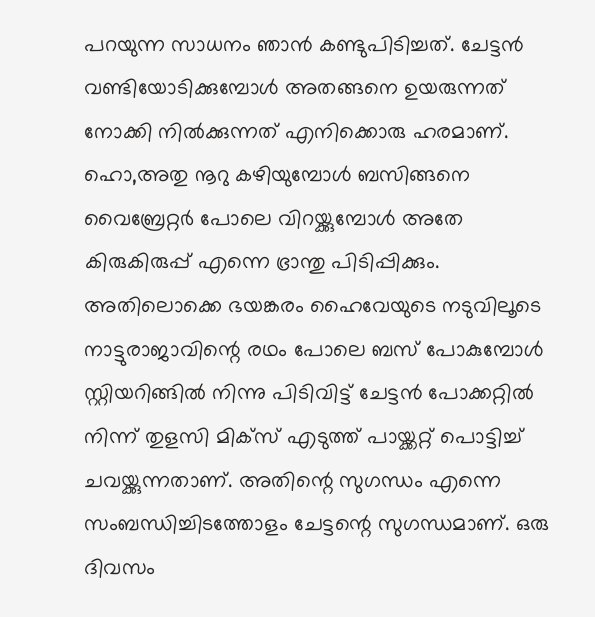പറയുന്ന സാധനം ഞാന്‍ കണ്ടുപിടിച്ചത്. ചേട്ടന്‍ വണ്ടിയോടിക്കുമ്പോള്‍ അതങ്ങനെ ഉയരുന്നത് നോക്കി നില്‍ക്കുന്നത് എനിക്കൊരു ഹരമാണ്. ഹൊ,അതു നൂറു കഴിയുമ്പോള്‍ ബസിങ്ങനെ വൈബ്രേറ്റര്‍ പോലെ വിറയ്ക്കുമ്പോള്‍ അതേ കിരുകിരുപ്പ് എന്നെ ഭ്രാന്തു പിടിപ്പിക്കും. അതിലൊക്കെ ഭയങ്കരം ഹൈവേയുടെ നടുവിലൂടെ നാട്ടുരാജാവിന്റെ രഥം പോലെ ബസ് പോകുമ്പോള്‍ സ്റ്റിയറിങ്ങില്‍ നിന്നു പിടിവിട്ട് ചേട്ടന്‍ പോക്കറ്റില്‍ നിന്ന് തുളസി മിക്സ് എടുത്ത് പായ്ക്കറ്റ് പൊട്ടിച്ച് ചവയ്ക്കുന്നതാണ്. അതിന്റെ സുഗന്ധം എന്നെ സംബന്ധിച്ചിടത്തോളം ചേട്ടന്റെ സുഗന്ധമാണ്. ഒരു ദിവസം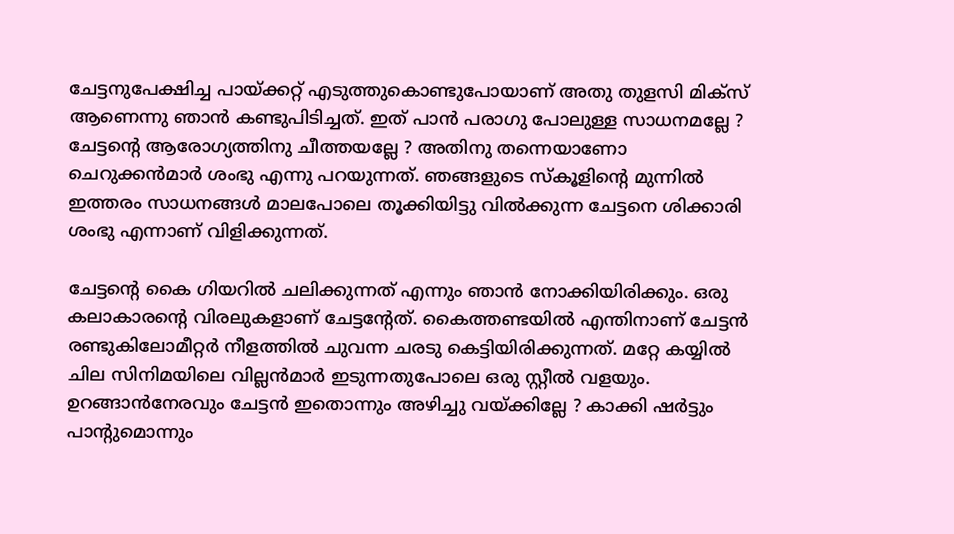ചേട്ടനുപേക്ഷിച്ച പായ്ക്കറ്റ് എടുത്തുകൊണ്ടുപോയാണ് അതു തുളസി മിക്സ് ആണെന്നു ഞാന്‍ കണ്ടുപിടിച്ചത്. ഇത് പാന്‍ പരാഗു പോലുള്ള സാധനമല്ലേ ? ചേട്ടന്റെ ആരോഗ്യത്തിനു ചീത്തയല്ലേ ? അതിനു തന്നെയാണോ ചെറുക്കന്‍മാര്‍ ശംഭു എന്നു പറയുന്നത്. ഞങ്ങളുടെ സ്കൂളിന്റെ മുന്നില്‍ ഇത്തരം സാധനങ്ങള്‍ മാലപോലെ തൂക്കിയിട്ടു വില്‍ക്കുന്ന ചേട്ടനെ ശിക്കാരി ശംഭു എന്നാണ് വിളിക്കുന്നത്.

ചേട്ടന്റെ കൈ ഗിയറില്‍ ചലിക്കുന്നത് എന്നും ഞാന്‍ നോക്കിയിരിക്കും. ഒരു കലാകാരന്റെ വിരലുകളാണ് ചേട്ടന്റേത്. കൈത്തണ്ടയില്‍ എന്തിനാണ് ചേട്ടന്‍ രണ്ടുകിലോമീറ്റര്‍ നീളത്തില്‍ ചുവന്ന ചരടു കെട്ടിയിരിക്കുന്നത്. മറ്റേ കയ്യില്‍ ചില സിനിമയിലെ വില്ലന്‍മാര്‍ ഇടുന്നതുപോലെ ഒരു സ്റ്റീല്‍ വളയും. ഉറങ്ങാന്‍നേരവും ചേട്ടന്‍ ഇതൊന്നും അഴിച്ചു വയ്ക്കില്ലേ ? കാക്കി ഷര്‍ട്ടും പാന്റുമൊന്നും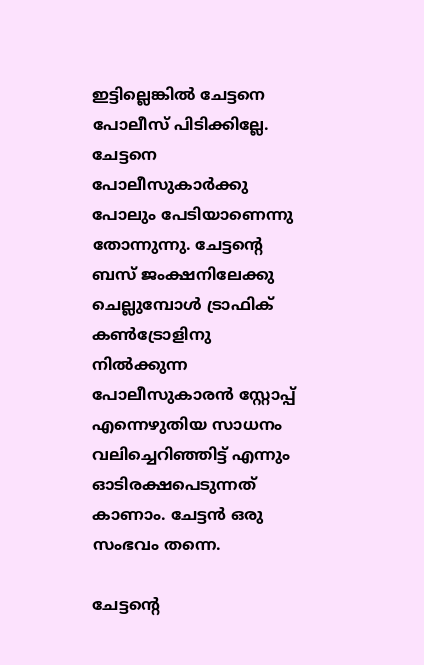ഇട്ടില്ലെങ്കില്‍ ചേട്ടനെ പോലീസ് പിടിക്കില്ലേ. ചേട്ടനെ പോലീസുകാര്‍ക്കു പോലും പേടിയാണെന്നു തോന്നുന്നു. ചേട്ടന്റെ ബസ് ജംക്ഷനിലേക്കു ചെല്ലുമ്പോള്‍ ട്രാഫിക് കണ്‍ട്രോളിനു നില്‍ക്കുന്ന പോലീസുകാരന്‍ സ്റ്റോപ്പ് എന്നെഴുതിയ സാധനം വലിച്ചെറിഞ്ഞിട്ട് എന്നും ഓടിരക്ഷപെടുന്നത് കാണാം. ചേട്ടന്‍ ഒരു സംഭവം തന്നെ.

ചേട്ടന്റെ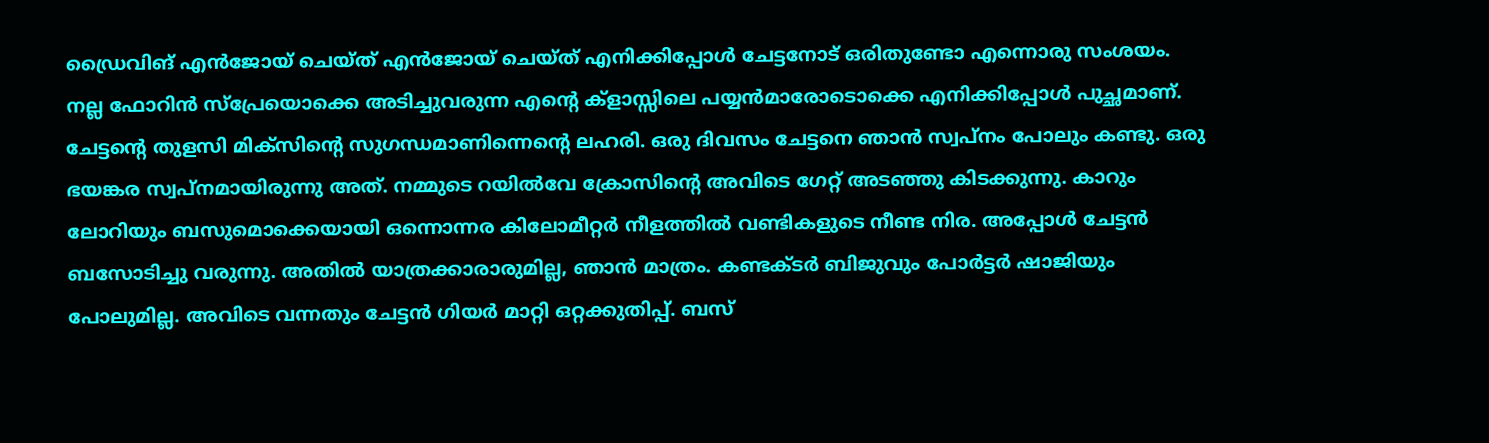ഡ്രൈവിങ് എന്‍ജോയ് ചെയ്ത് എന്‍ജോയ് ചെയ്ത് എനിക്കിപ്പോള്‍ ചേട്ടനോട് ഒരിതുണ്ടോ എന്നൊരു സംശയം. നല്ല ഫോറിന്‍ സ്പ്രേയൊക്കെ അടിച്ചുവരുന്ന എന്റെ ക്ളാസ്സിലെ പയ്യന്‍മാരോടൊക്കെ എനിക്കിപ്പോള്‍ പുച്ഛമാണ്. ചേട്ടന്റെ തുളസി മിക്സിന്റെ സുഗന്ധമാണിന്നെന്റെ ലഹരി. ഒരു ദിവസം ചേട്ടനെ ഞാന്‍ സ്വപ്നം പോലും കണ്ടു. ഒരു ഭയങ്കര സ്വപ്നമായിരുന്നു അത്. നമ്മുടെ റയില്‍വേ ക്രോസിന്റെ അവിടെ ഗേറ്റ് അടഞ്ഞു കിടക്കുന്നു. കാറും ലോറിയും ബസുമൊക്കെയായി ഒന്നൊന്നര കിലോമീറ്റര്‍ നീളത്തില്‍ വണ്ടികളുടെ നീണ്ട നിര. അപ്പോള്‍ ചേട്ടന്‍ ബസോടിച്ചു വരുന്നു. അതില്‍ യാത്രക്കാരാരുമില്ല, ഞാന്‍ മാത്രം. കണ്ടക്ടര്‍ ബിജുവും പോര്‍ട്ടര്‍ ഷാജിയും പോലുമില്ല. അവിടെ വന്നതും ചേട്ടന്‍ ഗിയര്‍ മാറ്റി ഒറ്റക്കുതിപ്പ്. ബസ്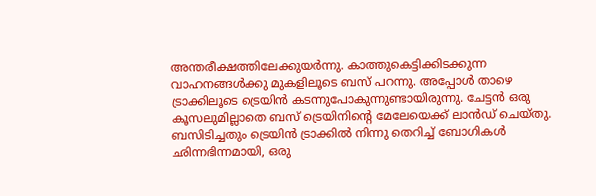അന്തരീക്ഷത്തിലേക്കുയര്‍ന്നു. കാത്തുകെട്ടിക്കിടക്കുന്ന വാഹനങ്ങള്‍ക്കു മുകളിലൂടെ ബസ് പറന്നു. അപ്പോള്‍ താഴെ ട്രാക്കിലൂടെ ട്രെയിന്‍ കടന്നുപോകുന്നുണ്ടായിരുന്നു. ചേട്ടന്‍ ഒരു കൂസലുമില്ലാതെ ബസ് ട്രെയിനിന്റെ മേലേയെക്ക് ലാന്‍ഡ് ചെയ്തു. ബസിടിച്ചതും ട്രെയിന്‍ ട്രാക്കില്‍ നിന്നു തെറിച്ച് ബോഗികള്‍ ഛിന്നഭിന്നമായി, ഒരു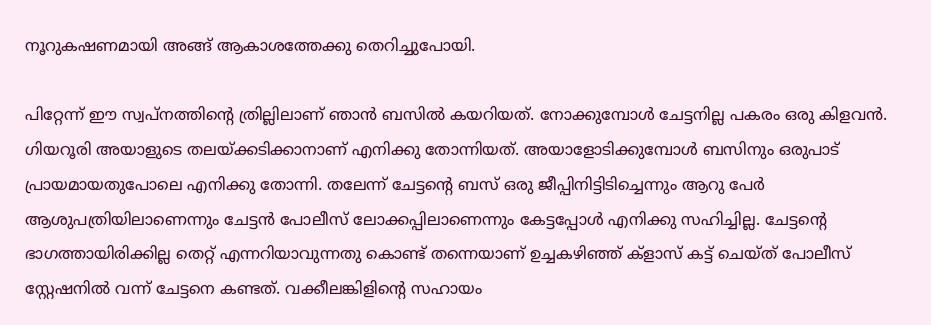നൂറുകഷണമായി അങ്ങ് ആകാശത്തേക്കു തെറിച്ചുപോയി.

പിറ്റേന്ന് ഈ സ്വപ്നത്തിന്റെ ത്രില്ലിലാണ് ഞാന്‍ ബസില്‍ കയറിയത്. നോക്കുമ്പോള്‍ ചേട്ടനില്ല പകരം ഒരു കിളവന്‍. ഗിയറൂരി അയാളുടെ തലയ്ക്കടിക്കാനാണ് എനിക്കു തോന്നിയത്. അയാളോടിക്കുമ്പോള്‍ ബസിനും ഒരുപാട് പ്രായമായതുപോലെ എനിക്കു തോന്നി. തലേന്ന് ചേട്ടന്റെ ബസ് ഒരു ജീപ്പിനിട്ടിടിച്ചെന്നും ആറു പേര്‍ ആശുപത്രിയിലാണെന്നും ചേട്ടന്‍ പോലീസ് ലോക്കപ്പിലാണെന്നും കേട്ടപ്പോള്‍ എനിക്കു സഹിച്ചില്ല. ചേട്ടന്റെ ഭാഗത്തായിരിക്കില്ല തെറ്റ് എന്നറിയാവുന്നതു കൊണ്ട് തന്നെയാണ് ഉച്ചകഴിഞ്ഞ് ക്ളാസ് കട്ട് ചെയ്ത് പോലീസ് സ്റ്റേഷനില്‍ വന്ന് ചേട്ടനെ കണ്ടത്. വക്കീലങ്കിളിന്റെ സഹായം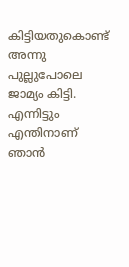കിട്ടിയതുകൊണ്ട് അന്നു പുല്ലുപോലെ ജാമ്യം കിട്ടി. എന്നിട്ടും എന്തിനാണ് ഞാന്‍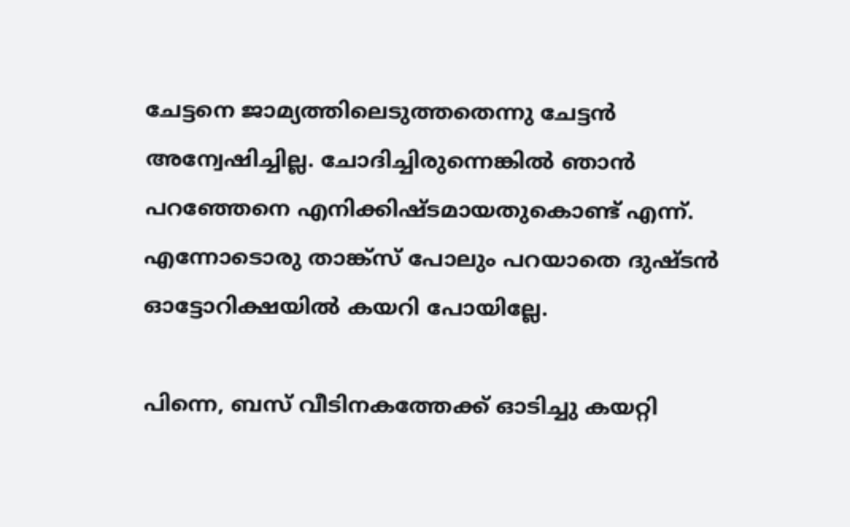ചേട്ടനെ ജാമ്യത്തിലെടുത്തതെന്നു ചേട്ടന്‍ അന്വേഷിച്ചില്ല. ചോദിച്ചിരുന്നെങ്കില്‍ ഞാന്‍ പറഞ്ഞേനെ എനിക്കിഷ്ടമായതുകൊണ്ട് എന്ന്. എന്നോടൊരു താങ്ക്സ് പോലും പറയാതെ ദുഷ്ടന്‍ ഓട്ടോറിക്ഷയില്‍ കയറി പോയില്ലേ.

പിന്നെ, ബസ് വീടിനകത്തേക്ക് ഓടിച്ചു കയറ്റി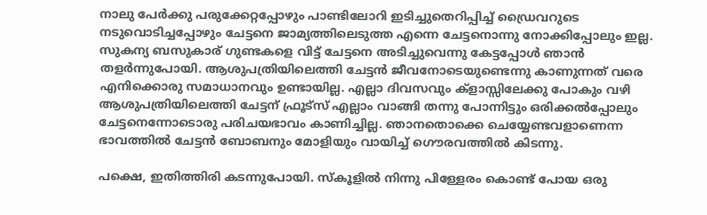നാലു പേര്‍ക്കു പരുക്കേറ്റപ്പോഴും പാണ്ടിലോറി ഇടിച്ചുതെറിപ്പിച്ച് ഡ്രൈവറുടെ നടുവൊടിച്ചപ്പോഴും ചേട്ടനെ ജാമ്യത്തിലെടുത്ത എന്നെ ചേട്ടനൊന്നു നോക്കിപ്പോലും ഇല്ല. സുകന്യ ബസുകാര് ഗുണ്ടകളെ വിട്ട് ചേട്ടനെ അടിച്ചുവെന്നു കേട്ടപ്പോള്‍ ഞാന്‍ തളര്‍ന്നുപോയി. ആശുപത്രിയിലെത്തി ചേട്ടന്‍ ജീവനോടെയുണ്ടെന്നു കാണുന്നത് വരെ എനിക്കൊരു സമാധാനവും ഉണ്ടായില്ല. എല്ലാ ദിവസവും ക്ളാസ്സിലേക്കു പോകും വഴി ആശുപത്രിയിലെത്തി ചേട്ടന് ഫ്രൂട്സ് എല്ലാം വാങ്ങി തന്നു പോന്നിട്ടും ഒരിക്കല്‍പ്പോലും ചേട്ടനെന്നോടൊരു പരിചയഭാവം കാണിച്ചില്ല. ഞാനതൊക്കെ ചെയ്യേണ്ടവളാണെന്ന ഭാവത്തില്‍ ചേട്ടന്‍ ബോബനും മോളിയും വായിച്ച് ഗൌരവത്തില്‍ കിടന്നു.

പക്ഷെ, ഇതിത്തിരി കടന്നുപോയി. സ്കൂളില്‍ നിന്നു പിള്ളേരം കൊണ്ട് പോയ ഒരു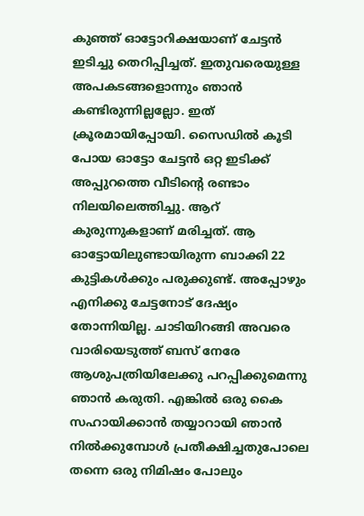കുഞ്ഞ് ഓട്ടോറിക്ഷയാണ് ചേട്ടന്‍ ഇടിച്ചു തെറിപ്പിച്ചത്. ഇതുവരെയുള്ള അപകടങ്ങളൊന്നും ഞാന്‍ കണ്ടിരുന്നില്ലല്ലോ. ഇത് ക്രൂരമായിപ്പോയി. സൈഡില്‍ കൂടി പോയ ഓട്ടോ ചേട്ടന്‍ ഒറ്റ ഇടിക്ക് അപ്പുറത്തെ വീടിന്റെ രണ്ടാം നിലയിലെത്തിച്ചു. ആറ് കുരുന്നുകളാണ് മരിച്ചത്. ആ ഓട്ടോയിലുണ്ടായിരുന്ന ബാക്കി 22 കുട്ടികള്‍ക്കും പരുക്കുണ്ട്. അപ്പോഴും എനിക്കു ചേട്ടനോട് ദേഷ്യം തോന്നിയില്ല. ചാടിയിറങ്ങി അവരെ വാരിയെടുത്ത് ബസ് നേരേ ആശുപത്രിയിലേക്കു പറപ്പിക്കുമെന്നു ഞാന്‍ കരുതി. എങ്കില്‍ ഒരു കൈ സഹായിക്കാന്‍ തയ്യാറായി ഞാന്‍ നില്‍ക്കുമ്പോള്‍ പ്രതീക്ഷിച്ചതുപോലെ തന്നെ ഒരു നിമിഷം പോലും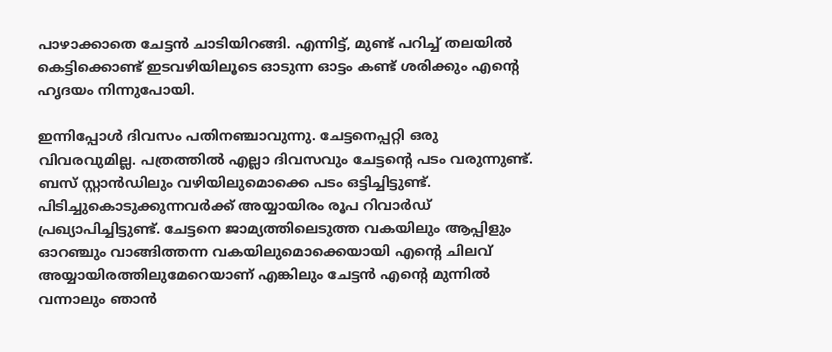പാഴാക്കാതെ ചേട്ടന്‍ ചാടിയിറങ്ങി. എന്നിട്ട്, മുണ്ട് പറിച്ച് തലയില്‍ കെട്ടിക്കൊണ്ട് ഇടവഴിയിലൂടെ ഓടുന്ന ഓട്ടം കണ്ട് ശരിക്കും എന്റെ ഹൃദയം നിന്നുപോയി.

ഇന്നിപ്പോള്‍ ദിവസം പതിനഞ്ചാവുന്നു. ചേട്ടനെപ്പറ്റി ഒരു വിവരവുമില്ല. പത്രത്തില്‍ എല്ലാ ദിവസവും ചേട്ടന്റെ പടം വരുന്നുണ്ട്. ബസ് സ്റ്റാന്‍ഡിലും വഴിയിലുമൊക്കെ പടം ഒട്ടിച്ചിട്ടുണ്ട്. പിടിച്ചുകൊടുക്കുന്നവര്‍ക്ക് അയ്യായിരം രൂപ റിവാര്‍ഡ് പ്രഖ്യാപിച്ചിട്ടുണ്ട്. ചേട്ടനെ ജാമ്യത്തിലെടുത്ത വകയിലും ആപ്പിളും ഓറഞ്ചും വാങ്ങിത്തന്ന വകയിലുമൊക്കെയായി എന്റെ ചിലവ് അയ്യായിരത്തിലുമേറെയാണ് എങ്കിലും ചേട്ടന്‍ എന്റെ മുന്നില്‍ വന്നാലും ഞാന്‍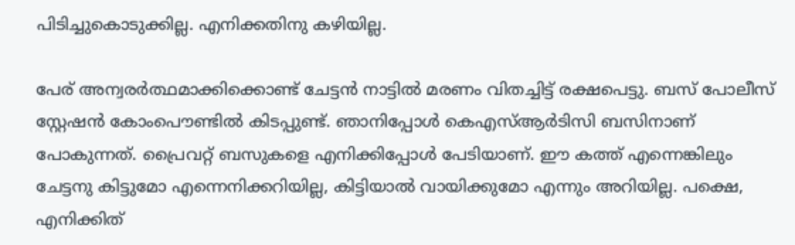പിടിച്ചുകൊടുക്കില്ല. എനിക്കതിനു കഴിയില്ല.

പേര് അന്വരര്‍ത്ഥമാക്കിക്കൊണ്ട് ചേട്ടന്‍ നാട്ടില്‍ മരണം വിതച്ചിട്ട് രക്ഷപെട്ടു. ബസ് പോലീസ് സ്റ്റേഷന്‍ കോംപൌണ്ടില്‍ കിടപ്പുണ്ട്. ഞാനിപ്പോള്‍ കെഎസ്ആര്‍ടിസി ബസിനാണ് പോകുന്നത്. പ്രൈവറ്റ് ബസുകളെ എനിക്കിപ്പോള്‍ പേടിയാണ്. ഈ കത്ത് എന്നെങ്കിലും ചേട്ടനു കിട്ടുമോ എന്നെനിക്കറിയില്ല, കിട്ടിയാല്‍ വായിക്കുമോ എന്നും അറിയില്ല. പക്ഷെ, എനിക്കിത്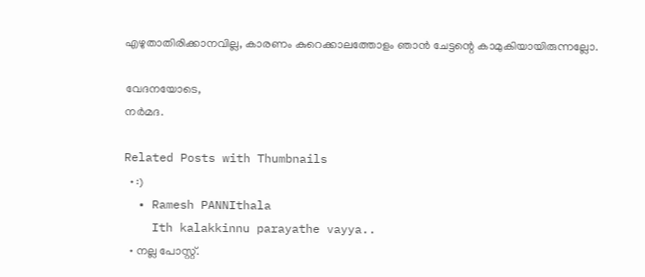എഴുതാതിരിക്കാനവില്ല, കാരണം കുറെക്കാലത്തോളം ഞാന്‍ ചേട്ടന്റെ കാമുകിയായിരുന്നല്ലോ.

വേദനയോടെ,
നര്‍മദ.

Related Posts with Thumbnails
  • :)
  • Ramesh PANNIthala
    Ith kalakkinnu parayathe vayya..
  • നല്ല പോസ്റ്റ്.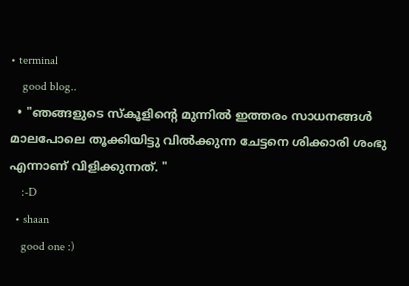• terminal
    good blog..
  • "ഞങ്ങളുടെ സ്കൂളിന്റെ മുന്നില്‍ ഇത്തരം സാധനങ്ങള്‍ മാലപോലെ തൂക്കിയിട്ടു വില്‍ക്കുന്ന ചേട്ടനെ ശിക്കാരി ശംഭു എന്നാണ് വിളിക്കുന്നത്. "
    :-D
  • shaan
    good one :)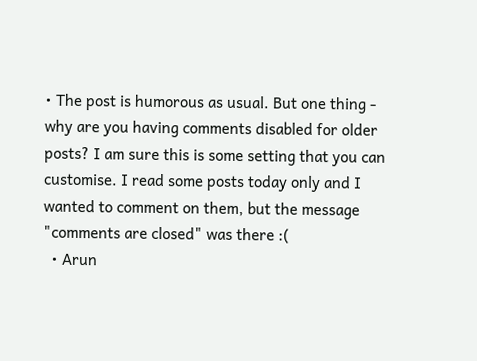• The post is humorous as usual. But one thing - why are you having comments disabled for older posts? I am sure this is some setting that you can customise. I read some posts today only and I wanted to comment on them, but the message "comments are closed" was there :(
  • Arun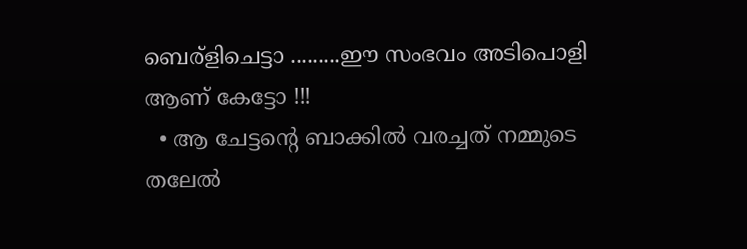ബെര്ളിചെട്ടാ .........ഈ സംഭവം അടിപൊളി ആണ് കേട്ടോ !!!
  • ആ ചേട്ടന്റെ ബാക്കില്‍ വരച്ചത് നമ്മുടെ തലേല്‍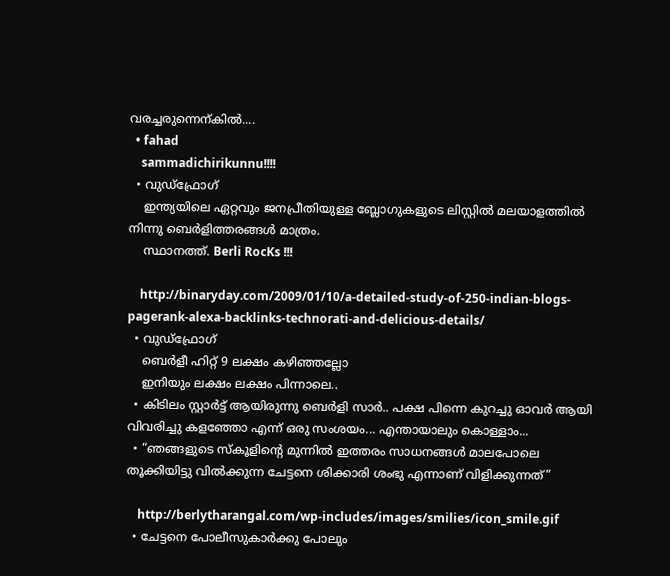വരച്ചരുന്നെന്കില്‍....
  • fahad
    sammadichirikunnu!!!!
  • വുഡ്ഫ്രോഗ്
    ഇന്ത്യയിലെ ഏറ്റവും ജനപ്രീതിയുള്ള ബ്ലോഗുകളുടെ ലിസ്റ്റില്‍ മലയാളത്തില്‍ നിന്നു ബെര്‍ളിത്തരങ്ങള്‍ മാത്രം.
    സ്ഥാനത്ത്. Berli RocKs !!!

    http://binaryday.com/2009/01/10/a-detailed-study-of-250-indian-blogs-pagerank-alexa-backlinks-technorati-and-delicious-details/
  • വുഡ്ഫ്രോഗ്
    ബെര്‍ളീ ഹിറ്റ് 9 ലക്ഷം കഴിഞ്ഞല്ലോ
    ഇനിയും ലക്ഷം ലക്ഷം പിന്നാലെ..
  • കിടിലം സ്റ്റാര്‍ട്ട്‌ ആയിരുന്നു ബെര്‍ളി സാര്‍.. പക്ഷ പിന്നെ കുറച്ചു ഓവര്‍ ആയി വിവരിച്ചു കളഞ്ഞോ എന്ന് ഒരു സംശയം... എന്തായാലും കൊള്ളാം...
  • “ഞങ്ങളുടെ സ്കൂളിന്റെ മുന്നില്‍ ഇത്തരം സാധനങ്ങള്‍ മാലപോലെ തൂക്കിയിട്ടു വില്‍ക്കുന്ന ചേട്ടനെ ശിക്കാരി ശംഭു എന്നാണ് വിളിക്കുന്നത്”

    http://berlytharangal.com/wp-includes/images/smilies/icon_smile.gif
  • ചേട്ടനെ പോലീസുകാര്‍ക്കു പോലും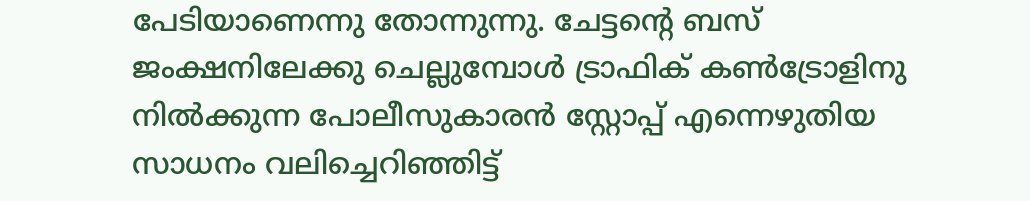പേടിയാണെന്നു തോന്നുന്നു. ചേട്ടന്റെ ബസ് ജംക്ഷനിലേക്കു ചെല്ലുമ്പോള്‍ ട്രാഫിക് കണ്‍ട്രോളിനു നില്‍ക്കുന്ന പോലീസുകാരന്‍ സ്റ്റോപ്പ് എന്നെഴുതിയ സാധനം വലിച്ചെറിഞ്ഞിട്ട്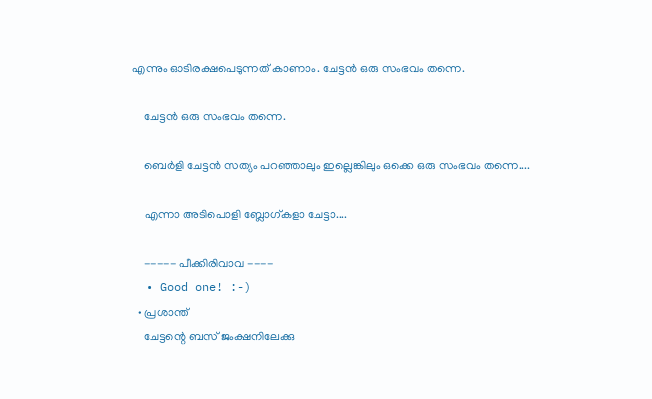എന്നും ഓടിരക്ഷപെടുന്നത് കാണാം. ചേട്ടന്‍ ഒരു സംഭവം തന്നെ.

    ചേട്ടന്‍ ഒരു സംഭവം തന്നെ.

    ബെര്‍ളി ചേട്ടന്‍ സത്യം പറഞ്ഞാലും ഇല്ലെങ്കിലും ഒക്കെ ഒരു സംഭവം തന്നെ....

    എന്നാ അടിപൊളി ബ്ലോഗ്‌കളാ ചേട്ടാ....

    ----- പീക്കിരിവാവ ----
  • Good one! :-)
  • പ്രശാന്ത്
    ചേട്ടന്റെ ബസ് ജംക്ഷനിലേക്കു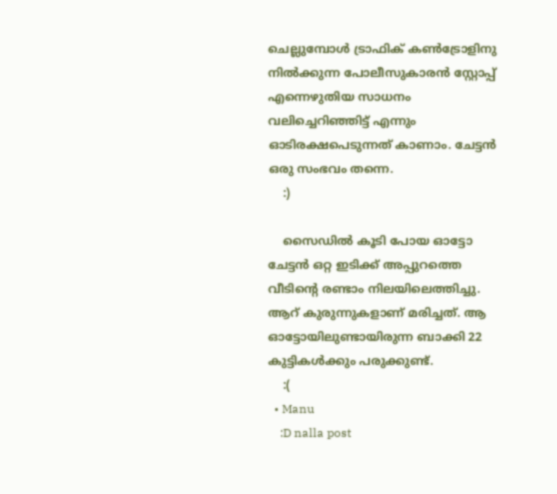ചെല്ലുമ്പോള്‍ ട്രാഫിക് കണ്‍ട്രോളിനു നില്‍ക്കുന്ന പോലീസുകാരന്‍ സ്റ്റോപ്പ് എന്നെഴുതിയ സാധനം വലിച്ചെറിഞ്ഞിട്ട് എന്നും ഓടിരക്ഷപെടുന്നത് കാണാം. ചേട്ടന്‍ ഒരു സംഭവം തന്നെ.
    :)

    സൈഡില്‍ കൂടി പോയ ഓട്ടോ ചേട്ടന്‍ ഒറ്റ ഇടിക്ക് അപ്പുറത്തെ വീടിന്റെ രണ്ടാം നിലയിലെത്തിച്ചു. ആറ് കുരുന്നുകളാണ് മരിച്ചത്. ആ ഓട്ടോയിലുണ്ടായിരുന്ന ബാക്കി 22 കുട്ടികള്‍ക്കും പരുക്കുണ്ട്.
    :(
  • Manu
    :D nalla post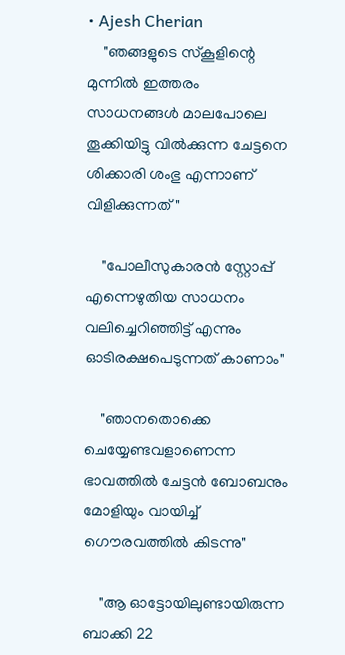• Ajesh Cherian
    "ഞങ്ങളുടെ സ്കൂളിന്റെ മുന്നില്‍ ഇത്തരം സാധനങ്ങള്‍ മാലപോലെ തൂക്കിയിട്ടു വില്‍ക്കുന്ന ചേട്ടനെ ശിക്കാരി ശംഭു എന്നാണ് വിളിക്കുന്നത്"

    "പോലീസുകാരന്‍ സ്റ്റോപ്പ് എന്നെഴുതിയ സാധനം വലിച്ചെറിഞ്ഞിട്ട് എന്നും ഓടിരക്ഷപെടുന്നത് കാണാം"

    "ഞാനതൊക്കെ ചെയ്യേണ്ടവളാണെന്ന ഭാവത്തില്‍ ചേട്ടന്‍ ബോബനും മോളിയും വായിച്ച് ഗൌരവത്തില്‍ കിടന്നു"

    "ആ ഓട്ടോയിലുണ്ടായിരുന്ന ബാക്കി 22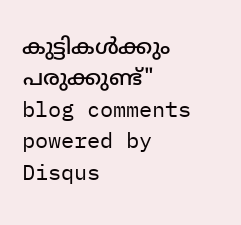കുട്ടികള്‍ക്കും പരുക്കുണ്ട്"
blog comments powered by Disqus